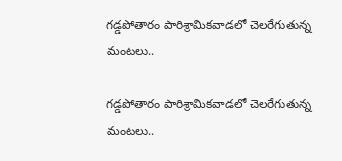గడ్డపోతారం పారిశ్రామికవాడలో చెలరేగుతున్న మంటలు..

గడ్డపోతారం పారిశ్రామికవాడలో చెలరేగుతున్న మంటలు..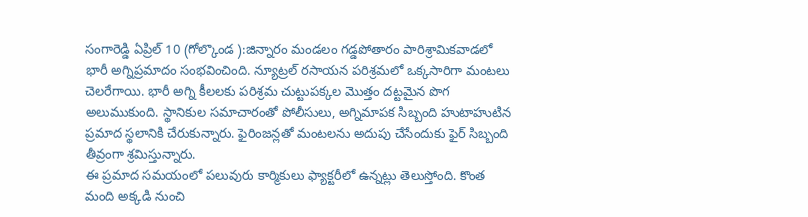సంగారెడ్డి ఏప్రిల్ 10 (గోల్కొండ ):జిన్నారం మండలం గడ్డపోతారం పారిశ్రామికవాడలో భారీ అగ్నిప్రమాదం సంభవించింది. న్యూట్రల్ రసాయన పరిశ్రమలో ఒక్కసారిగా మంటలు చెలరేగాయి. భారీ అగ్ని కీలలకు పరిశ్రమ చుట్టుపక్కల మెుత్తం దట్టమైన పొగ అలుముకుంది. స్థానికుల సమాచారంతో పోలీసులు, అగ్నిమాపక సిబ్బంది హుటాహుటిన ప్రమాద స్థలానికి చేరుకున్నారు. ఫైరింజన్లతో మంటలను అదుపు చేసేందుకు ఫైర్ సిబ్బంది తీవ్రంగా శ్రమిస్తున్నారు.
ఈ ప్రమాద సమయంలో పలువురు కార్మికులు ఫ్యాక్టరీలో ఉన్నట్లు తెలుస్తోంది. కొంత మంది అక్కడి నుంచి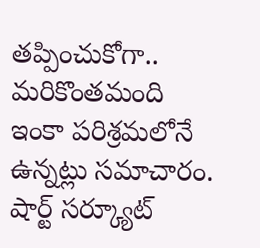తప్పించుకోగా.. మరికొంతమంది ఇంకా పరిశ్రమలోనే ఉన్నట్లు సమాచారం. షార్ట్‌ సర్క్యూట్‌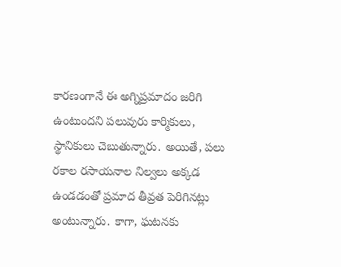కారణంగానే ఈ అగ్నిప్రమాదం జరిగి ఉంటుందని పలువురు కార్మికులు, స్థానికులు చెబుతున్నారు. అయితే, పలు రకాల రసాయనాల నిల్వలు అక్కడ ఉండడంతో ప్రమాద తీవ్రత పెరిగినట్లు అంటున్నారు. కాగా, ఘటనకు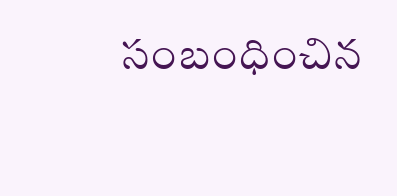సంబంధించిన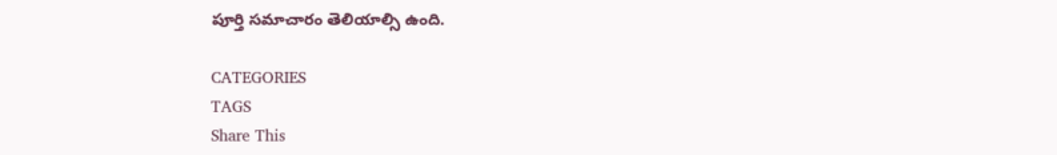పూర్తి సమాచారం తెలియాల్సి ఉంది.

CATEGORIES
TAGS
Share This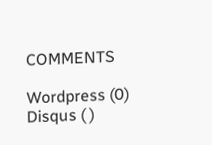COMMENTS

Wordpress (0)
Disqus ( )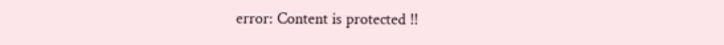error: Content is protected !!